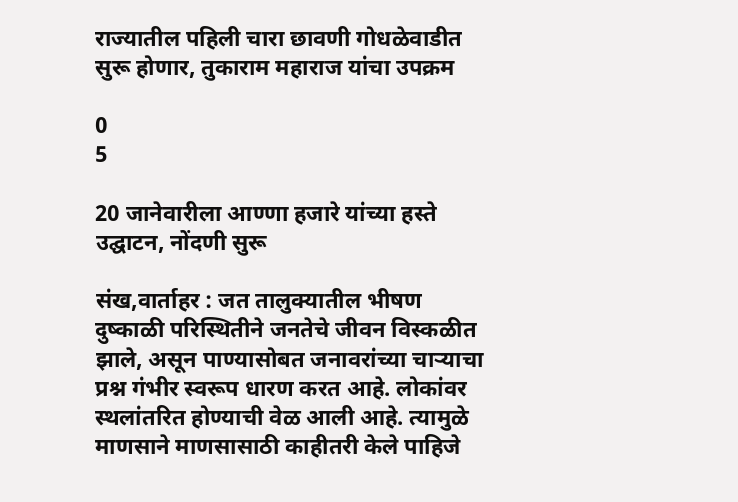राज्यातील पहिली चारा छावणी गोधळेवाडीत सुरू होणार, तुकाराम महाराज यांचा उपक्रम

0
5

20 जानेवारीला आण्णा हजारे यांच्या हस्ते उद्घाटन, नोंदणी सुरू

संख,वार्ताहर : जत तालुक्यातील भीषण दुष्काळी परिस्थितीने जनतेचे जीवन विस्कळीत झाले, असून पाण्यासोबत जनावरांच्या चाऱ्याचा प्रश्न गंभीर स्वरूप धारण करत आहे. लोकांवर स्थलांतरित होण्याची वेळ आली आहे. त्यामुळे माणसाने माणसासाठी काहीतरी केले पाहिजे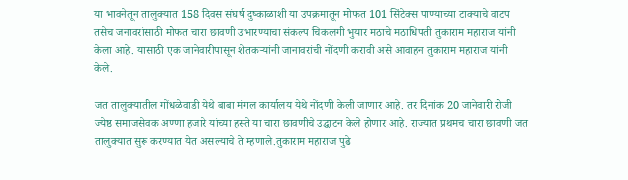या भावनेतून तालुक्यात 158 दिवस संघर्ष दुष्काळाशी या उपक्रमातून मोफत 101 सिंटेक्स पाण्याच्या टाक्याचे वाटप तसेच जनावरांसाठी मोफत चारा छावणी उभारण्याचा संकल्प चिकलगी भुयार मठाचे मठाधिपती तुकाराम महाराज यांनी केला आहे. यासाठी एक जानेवारीपासून शेतकऱ्यांनी जानावरांची नोंदणी करावी असे आवाहन तुकाराम महाराज यांनी केले.

जत तालुक्यातील गोंधळेवाडी येथे बाबा मंगल कार्यालय येथे नोंदणी केली जाणार आहे. तर दिनांक 20 जानेवारी रोजी ज्येष्ठ समाजसेवक अण्णा हजारे यांच्या हस्ते या चारा छावणीचे उद्घाटन केले होणार आहे. राज्यात प्रथमच चारा छावणी जत तालुक्यात सुरू करण्यात येत असल्याचे ते म्हणाले.तुकाराम महाराज पुढे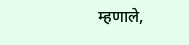म्हणाले,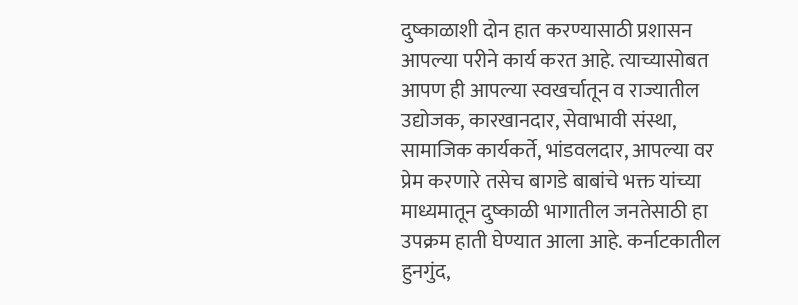दुष्काळाशी दोन हात करण्यासाठी प्रशासन आपल्या परीने कार्य करत आहे. त्याच्यासोबत आपण ही आपल्या स्वखर्चातून व राज्यातील उद्योजक, कारखानदार, सेवाभावी संस्था, सामाजिक कार्यकर्ते, भांडवलदार, आपल्या वर प्रेम करणारे तसेच बागडे बाबांचे भक्त यांच्या माध्यमातून दुष्काळी भागातील जनतेसाठी हा उपक्रम हाती घेण्यात आला आहे. कर्नाटकातील हुनगुंद,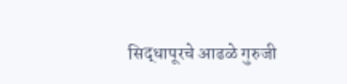सिद्धापूरचे आढळे गुरुजी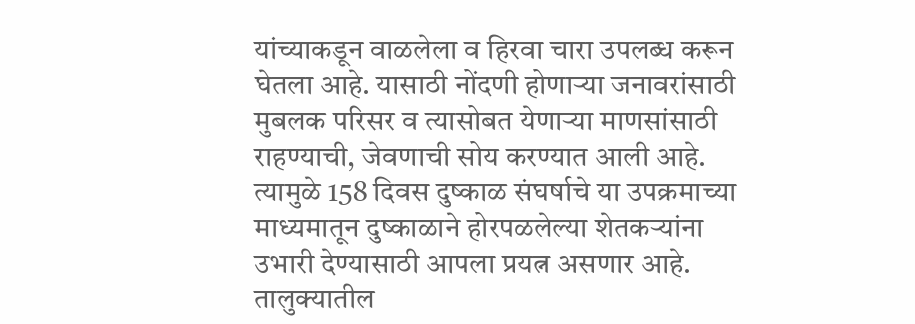यांच्याकडून वाळलेला व हिरवा चारा उपलब्ध करून घेतला आहे. यासाठी नोंदणी होणाऱ्या जनावरांसाठी मुबलक परिसर व त्यासोबत येणाऱ्या माणसांसाठी राहण्याची, जेवणाची सोय करण्यात आली आहे. त्यामुळे 158 दिवस दुष्काळ संघर्षाचे या उपक्रमाच्या माध्यमातून दुष्काळाने होरपळलेल्या शेतकऱ्यांना उभारी देण्यासाठी आपला प्रयत्न असणार आहे. तालुक्यातील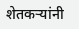शेतकऱ्यांनी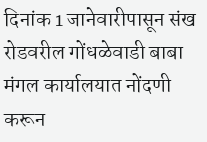दिनांक 1 जानेवारीपासून संख रोडवरील गोंधळेवाडी बाबा मंगल कार्यालयात नोंदणी करून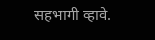सहभागी व्हावे.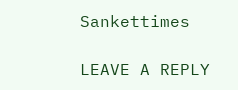Sankettimes

LEAVE A REPLY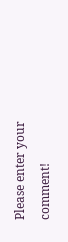Please enter your comment!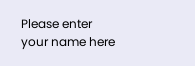Please enter your name here